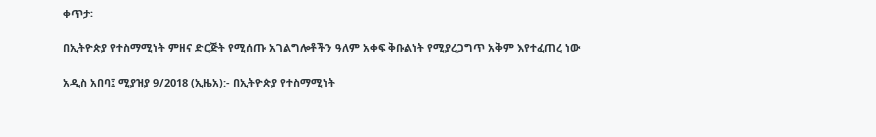ቀጥታ፡

በኢትዮጵያ የተስማሚነት ምዘና ድርጅት የሚሰጡ አገልግሎቶችን ዓለም አቀፍ ቅቡልነት የሚያረጋግጥ አቅም እየተፈጠረ ነው

አዲስ አበባ፤ ሚያዝያ 9/2018 (ኢዜአ):- በኢትዮጵያ የተስማሚነት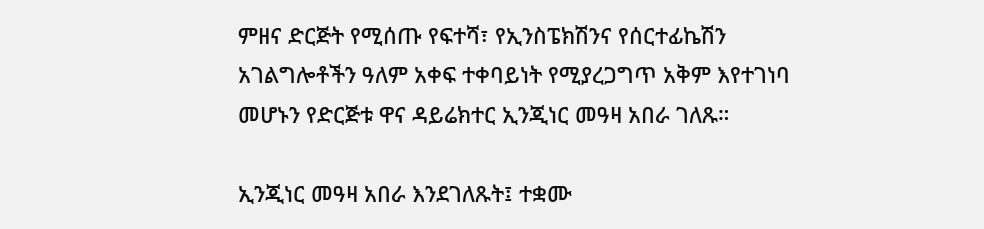ምዘና ድርጅት የሚሰጡ የፍተሻ፣ የኢንስፔክሽንና የሰርተፊኬሽን አገልግሎቶችን ዓለም አቀፍ ተቀባይነት የሚያረጋግጥ አቅም እየተገነባ መሆኑን የድርጅቱ ዋና ዳይሬክተር ኢንጂነር መዓዛ አበራ ገለጹ።

ኢንጂነር መዓዛ አበራ እንደገለጹት፤ ተቋሙ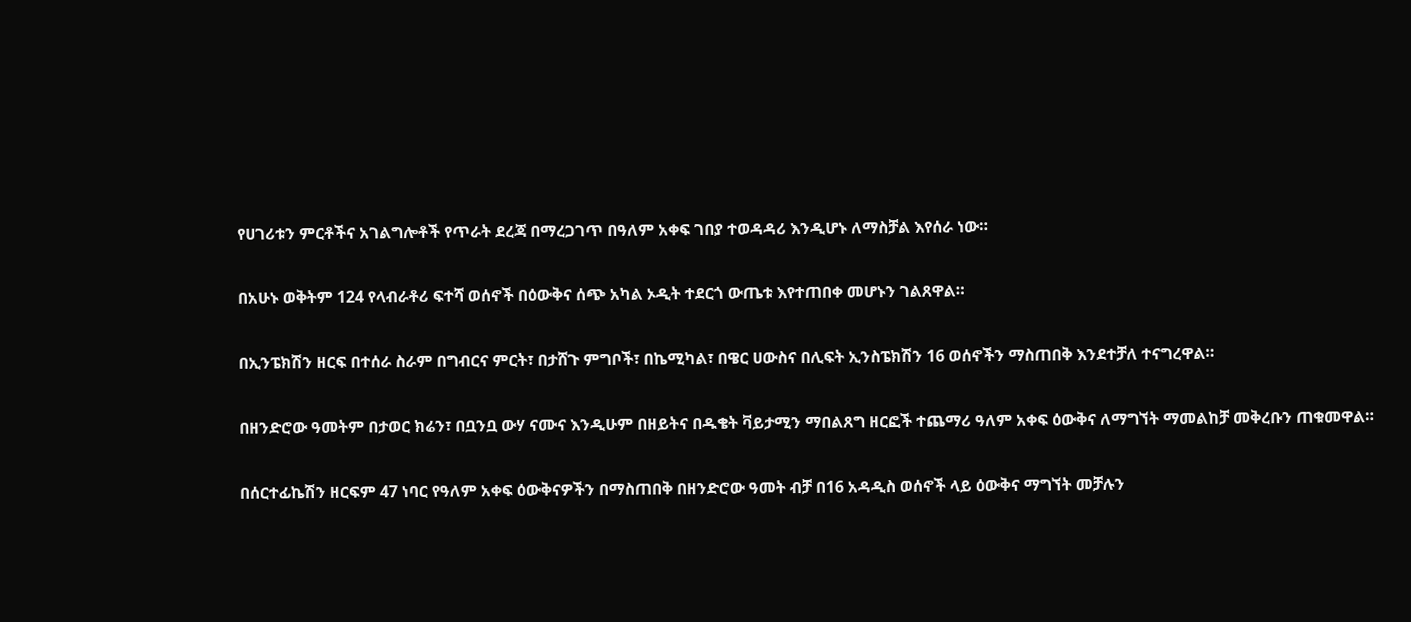የሀገሪቱን ምርቶችና አገልግሎቶች የጥራት ደረጃ በማረጋገጥ በዓለም አቀፍ ገበያ ተወዳዳሪ እንዲሆኑ ለማስቻል እየሰራ ነው።

በአሁኑ ወቅትም 124 የላብራቶሪ ፍተሻ ወሰኖች በዕውቅና ሰጭ አካል ኦዲት ተደርጎ ውጤቱ እየተጠበቀ መሆኑን ገልጸዋል።

በኢንፔክሽን ዘርፍ በተሰራ ስራም በግብርና ምርት፣ በታሸጉ ምግቦች፣ በኬሚካል፣ በዌር ሀውስና በሊፍት ኢንስፔክሽን 16 ወሰኖችን ማስጠበቅ እንደተቻለ ተናግረዋል።

በዘንድሮው ዓመትም በታወር ክሬን፣ በቧንቧ ውሃ ናሙና እንዲሁም በዘይትና በዱቄት ቫይታሚን ማበልጸግ ዘርፎች ተጨማሪ ዓለም አቀፍ ዕውቅና ለማግኘት ማመልከቻ መቅረቡን ጠቁመዋል።

በሰርተፊኬሽን ዘርፍም 47 ነባር የዓለም አቀፍ ዕውቅናዎችን በማስጠበቅ በዘንድሮው ዓመት ብቻ በ16 አዳዲስ ወሰኖች ላይ ዕውቅና ማግኘት መቻሉን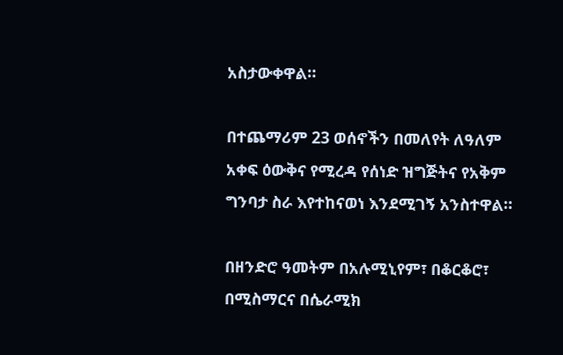አስታውቀዋል።

በተጨማሪም 23 ወሰኖችን በመለየት ለዓለም አቀፍ ዕውቅና የሚረዳ የሰነድ ዝግጅትና የአቅም ግንባታ ስራ እየተከናወነ እንደሚገኝ አንስተዋል።

በዘንድሮ ዓመትም በአሉሚኒየም፣ በቆርቆሮ፣ በሚስማርና በሴራሚክ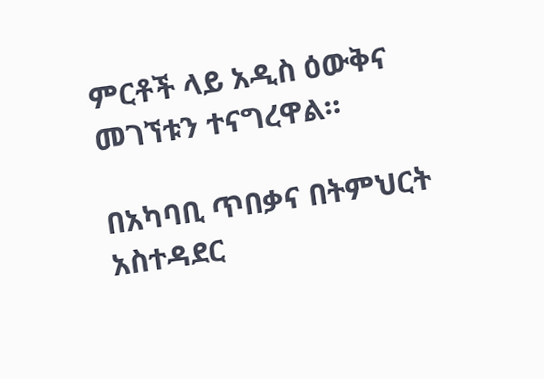ምርቶች ላይ አዲስ ዕውቅና መገኘቱን ተናግረዋል።

በአካባቢ ጥበቃና በትምህርት አስተዳደር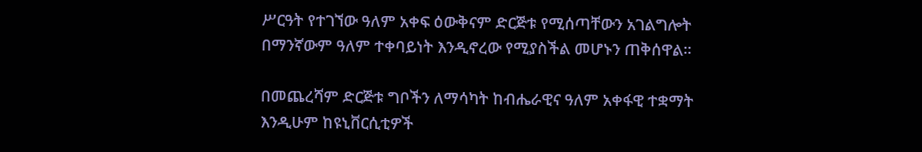ሥርዓት የተገኘው ዓለም አቀፍ ዕውቅናም ድርጅቱ የሚሰጣቸውን አገልግሎት በማንኛውም ዓለም ተቀባይነት እንዲኖረው የሚያስችል መሆኑን ጠቅሰዋል።

በመጨረሻም ድርጅቱ ግቦችን ለማሳካት ከብሔራዊና ዓለም አቀፋዊ ተቋማት እንዲሁም ከዩኒቨርሲቲዎች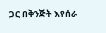ጋር በቅንጅት እየሰራ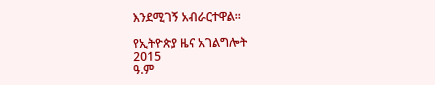እንደሚገኝ አብራርተዋል።

የኢትዮጵያ ዜና አገልግሎት
2015
ዓ.ም